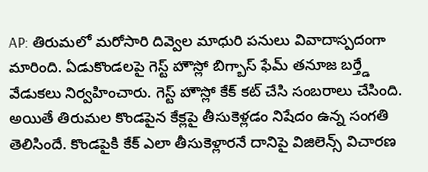AP: తిరుమలో మరోసారి దివ్వెల మాధురి పనులు వివాదాస్పదంగా మారింది. ఏడుకొండలపై గెస్ట్ హౌస్లో బిగ్బాస్ ఫేమ్ తనూజ బర్త్డే వేడుకలు నిర్వహించారు. గెస్ట్ హౌస్లో కేక్ కట్ చేసి సంబరాలు చేసింది. అయితే తిరుమల కొండపైన కేక్లపై తీసుకెళ్లడం నిషేదం ఉన్న సంగతి తెలిసిందే. కొండపైకి కేక్ ఎలా తీసుకెళ్లారనే దానిపై విజిలెన్స్ విచారణ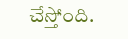చేస్తోంది.